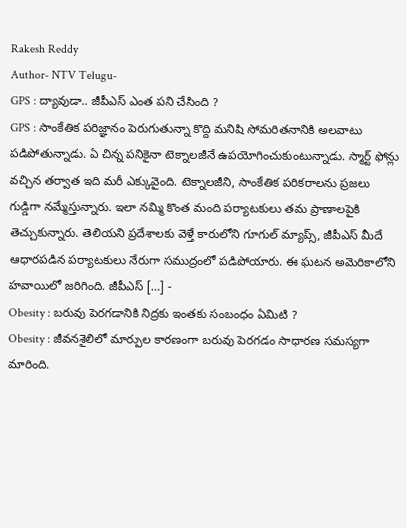Rakesh Reddy
Author- NTV Telugu-
GPS : ద్యావుడా.. జీపీఎస్ ఎంత పని చేసింది ?
GPS : సాంకేతిక పరిజ్ఞానం పెరుగుతున్నా కొద్ది మనిషి సోమరితనానికి అలవాటు పడిపోతున్నాడు. ఏ చిన్న పనికైనా టెక్నాలజీనే ఉపయోగించుకుంటున్నాడు. స్మార్ట్ ఫోన్లు వచ్చిన తర్వాత ఇది మరీ ఎక్కువైంది. టెక్నాలజీని, సాంకేతిక పరికరాలను ప్రజలు గుడ్డిగా నమ్మేస్తున్నారు. ఇలా నమ్మి కొంత మంది పర్యాటకులు తమ ప్రాణాలపైకి తెచ్చుకున్నారు. తెలియని ప్రదేశాలకు వెళ్తే కారులోని గూగుల్ మ్యాప్స్, జీపీఎస్ మీదే ఆధారపడిన పర్యాటకులు నేరుగా సముద్రంలో పడిపోయారు. ఈ ఘటన అమెరికాలోని హవాయిలో జరిగింది. జీపీఎస్ […] -
Obesity : బరువు పెరగడానికి నిద్రకు ఇంతకు సంబంధం ఏమిటి ?
Obesity : జీవనశైలిలో మార్పుల కారణంగా బరువు పెరగడం సాధారణ సమస్యగా మారింది.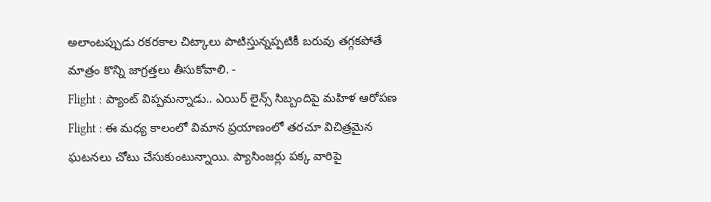అలాంటప్పుడు రకరకాల చిట్కాలు పాటిస్తున్నప్పటికీ బరువు తగ్గకపోతే మాత్రం కొన్ని జాగ్రత్తలు తీసుకోవాలి. -
Flight : ప్యాంట్ విప్పమన్నాడు.. ఎయిర్ లైన్స్ సిబ్బందిపై మహిళ ఆరోపణ
Flight : ఈ మధ్య కాలంలో విమాన ప్రయాణంలో తరచూ విచిత్రమైన ఘటనలు చోటు చేసుకుంటున్నాయి. ప్యాసింజర్లు పక్క వారిపై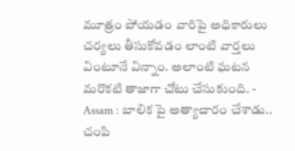మూత్రం పోయడం వారిపై అధికారులు చర్యలు తీసుకోవడం లాంటి వార్తలు వింటూనే విన్నాం. అలాంటి ఘటన మరొకటి తాజాగా చోటు చేసుకుంది. -
Assam : బాలిక పై అత్యాచారం చేశాడు.. చంపి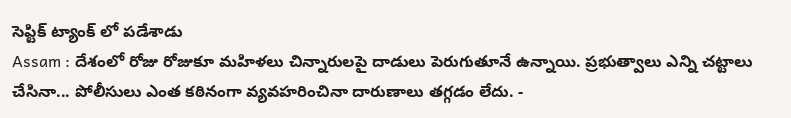సెప్టిక్ ట్యాంక్ లో పడేశాడు
Assam : దేశంలో రోజు రోజుకూ మహిళలు చిన్నారులపై దాడులు పెరుగుతూనే ఉన్నాయి. ప్రభుత్వాలు ఎన్ని చట్టాలు చేసినా... పోలీసులు ఎంత కఠినంగా వ్యవహరించినా దారుణాలు తగ్గడం లేదు. -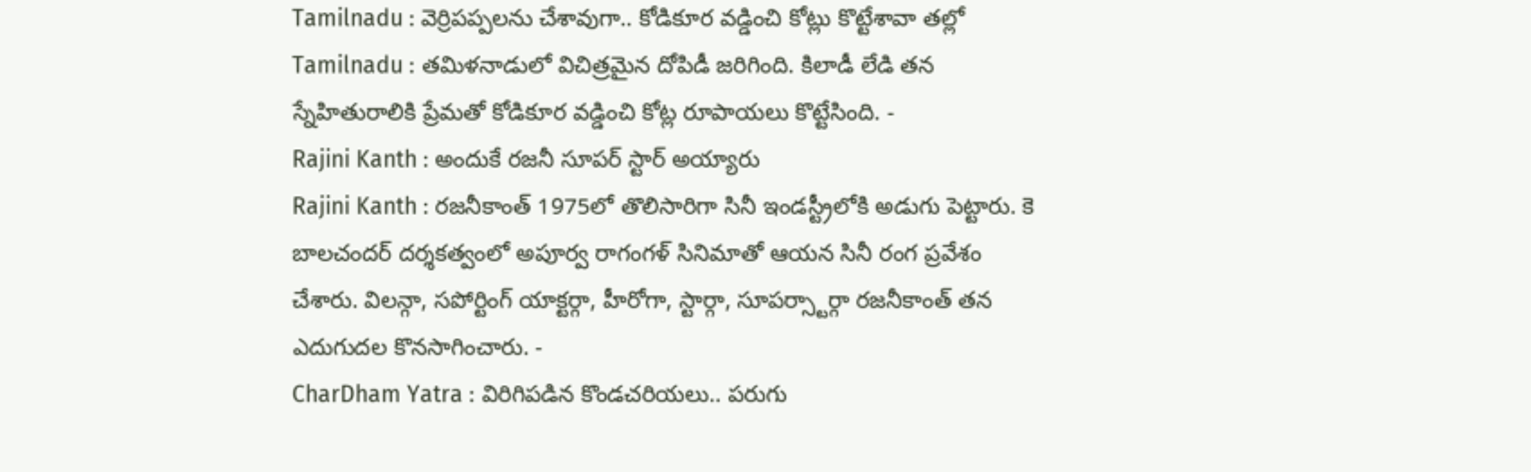Tamilnadu : వెర్రిపప్పలను చేశావుగా.. కోడికూర వడ్డించి కోట్లు కొట్టేశావా తల్లో
Tamilnadu : తమిళనాడులో విచిత్రమైన దోపిడీ జరిగింది. కిలాడీ లేడి తన స్నేహితురాలికి ప్రేమతో కోడికూర వడ్డించి కోట్ల రూపాయలు కొట్టేసింది. -
Rajini Kanth : అందుకే రజనీ సూపర్ స్టార్ అయ్యారు
Rajini Kanth : రజనీకాంత్ 1975లో తొలిసారిగా సినీ ఇండస్ట్రీలోకి అడుగు పెట్టారు. కె బాలచందర్ దర్శకత్వంలో అపూర్వ రాగంగళ్ సినిమాతో ఆయన సినీ రంగ ప్రవేశం చేశారు. విలన్గా, సపోర్టింగ్ యాక్టర్గా, హీరోగా, స్టార్గా, సూపర్స్టార్గా రజనీకాంత్ తన ఎదుగుదల కొనసాగించారు. -
CharDham Yatra : విరిగిపడిన కొండచరియలు.. పరుగు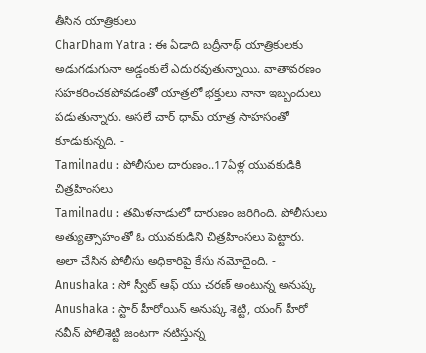తీసిన యాత్రికులు
CharDham Yatra : ఈ ఏడాది బద్రీనాథ్ యాత్రికులకు అడుగడుగునా అడ్డంకులే ఎదురవుతున్నాయి. వాతావరణం సహకరించకపోవడంతో యాత్రలో భక్తులు నానా ఇబ్బందులు పడుతున్నారు. అసలే చార్ ధామ్ యాత్ర సాహసంతో కూడుకున్నది. -
Tamilnadu : పోలీసుల దారుణం..17ఏళ్ల యువకుడికి చిత్రహింసలు
Tamilnadu : తమిళనాడులో దారుణం జరిగింది. పోలీసులు అత్యుత్సాహంతో ఓ యువకుడిని చిత్రహింసలు పెట్టారు. అలా చేసిన పోలీసు అధికారిపై కేసు నమోదైంది. -
Anushaka : సో స్వీట్ ఆఫ్ యు చరణ్ అంటున్న అనుష్క
Anushaka : స్టార్ హీరోయిన్ అనుష్క శెట్టి, యంగ్ హీరో నవీన్ పోలిశెట్టి జంటగా నటిస్తున్న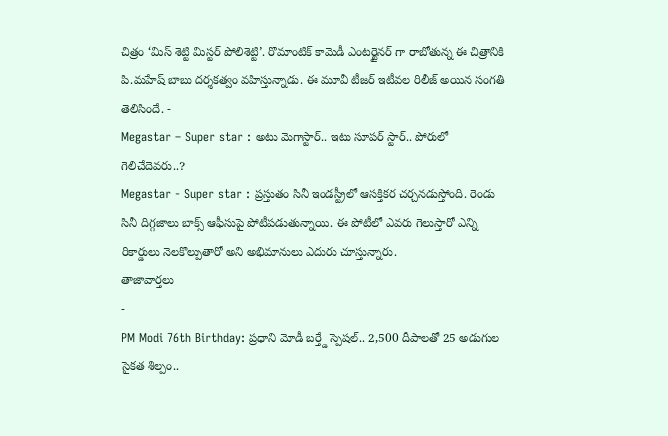చిత్రం ‘మిస్ శెట్టి మిస్టర్ పోలిశెట్టి’. రొమాంటిక్ కామెడీ ఎంటర్టైనర్ గా రాబోతున్న ఈ చిత్రానికి పి.మహేష్ బాబు దర్శకత్వం వహిస్తున్నాడు. ఈ మూవీ టీజర్ ఇటీవల రిలీజ్ అయిన సంగతి తెలిసిందే. -
Megastar – Super star : అటు మెగాస్టార్.. ఇటు సూపర్ స్టార్.. పోరులో గెలిచేదెవరు..?
Megastar - Super star : ప్రస్తుతం సినీ ఇండస్ట్రీలో ఆసక్తికర చర్చనడుస్తోంది. రెండు సినీ దిగ్గజాలు బాక్స్ ఆఫీసుపై పోటీపడుతున్నాయి. ఈ పోటీలో ఎవరు గెలుస్తారో ఎన్ని రికార్డులు నెలకొల్పుతారో అని అభిమానులు ఎదురు చూస్తున్నారు.
తాజావార్తలు
-
PM Modi 76th Birthday: ప్రధాని మోడీ బర్త్డే స్పెషల్.. 2,500 దీపాలతో 25 అడుగుల సైకత శిల్పం..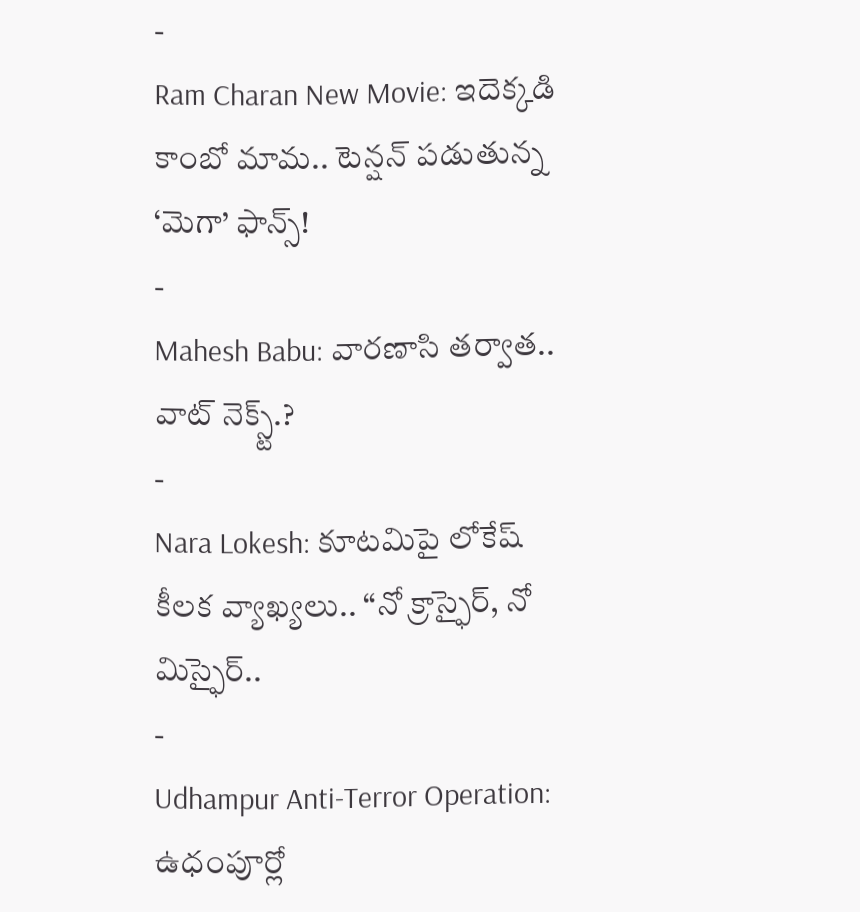-
Ram Charan New Movie: ఇదెక్కడి కాంబో మామ.. టెన్షన్ పడుతున్న ‘మెగా’ ఫాన్స్!
-
Mahesh Babu: వారణాసి తర్వాత.. వాట్ నెక్స్ట్.?
-
Nara Lokesh: కూటమిపై లోకేష్ కీలక వ్యాఖ్యలు.. “నో క్రాస్ఫైర్, నో మిస్ఫైర్..
-
Udhampur Anti-Terror Operation: ఉధంపూర్లో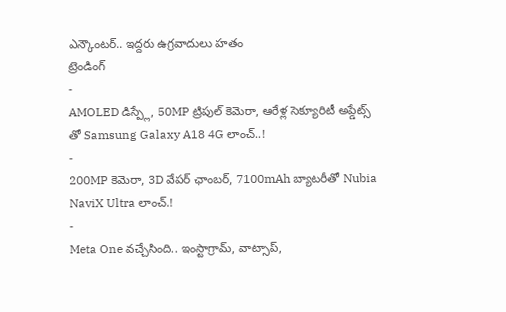ఎన్కౌంటర్.. ఇద్దరు ఉగ్రవాదులు హతం
ట్రెండింగ్
-
AMOLED డిస్ప్లే, 50MP ట్రిపుల్ కెమెరా, ఆరేళ్ల సెక్యూరిటీ అప్డేట్స్ తో Samsung Galaxy A18 4G లాంచ్..!
-
200MP కెమెరా, 3D వేపర్ ఛాంబర్, 7100mAh బ్యాటరీతో Nubia NaviX Ultra లాంచ్.!
-
Meta One వచ్చేసింది.. ఇంస్టాగ్రామ్, వాట్సాప్,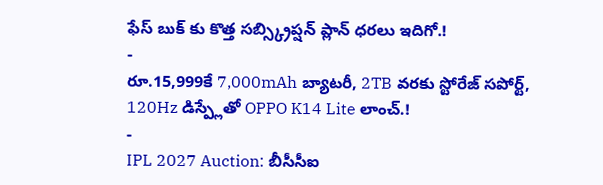ఫేస్ బుక్ కు కొత్త సబ్స్క్రిప్షన్ ప్లాన్ ధరలు ఇదిగో.!
-
రూ.15,999కే 7,000mAh బ్యాటరీ, 2TB వరకు స్టోరేజ్ సపోర్ట్, 120Hz డిస్ప్లేతో OPPO K14 Lite లాంచ్.!
-
IPL 2027 Auction: బీసీసీఐ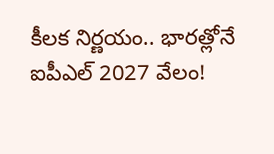కీలక నిర్ణయం.. భారత్లోనే ఐపీఎల్ 2027 వేలం!